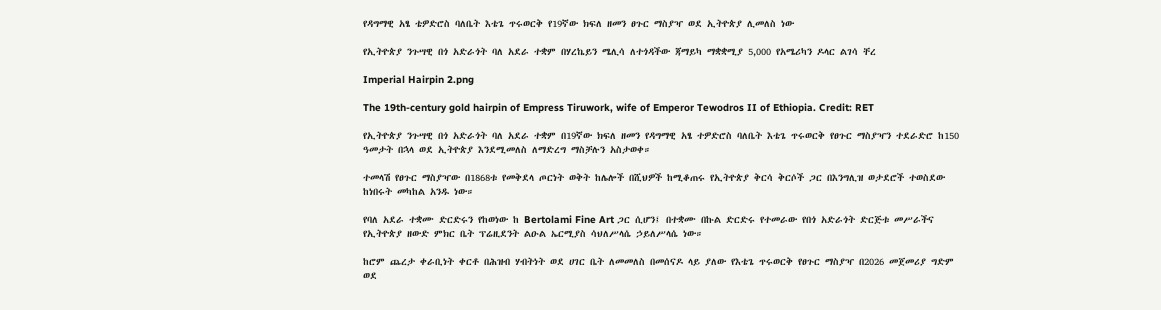የዳግማዊ አፄ ቴዎድሮስ ባለቤት እቴጌ ጥሩወርቅ የ19ኛው ክፍለ ዘመን ፀጉር ማስያዣ ወደ ኢትዮጵያ ሊመለስ ነው

የኢትዮጵያ ንጉሣዊ በጎ አድራጎት ባለ አደራ ተቋም በሃረኬይን ሜሊሳ ለተጎዳችው ጃማይካ ማቋቋሚያ 5,000 የአሜሪካን ዶላር ልገሳ ቸረ

Imperial Hairpin 2.png

The 19th-century gold hairpin of Empress Tiruwork, wife of Emperor Tewodros II of Ethiopia. Credit: RET

የኢትዮጵያ ንጉሣዊ በጎ አድራጎት ባለ አደራ ተቋም በ19ኛው ክፍለ ዘመን የዳግማዊ አፄ ተዎድሮስ ባለቤት እቴጌ ጥሩወርቅ የፀጉር ማስያዣን ተደራድሮ ከ150 ዓመታት በኋላ ወደ ኢትዮጵያ እንደሚመለስ ለማድረግ ማስቻሉን አስታወቀ።

ተመላሽ የፀጉር ማስያዣው በ1868ቱ የመቅደላ ጦርነት ወቅት ከሌሎች በሺህዎች ከሚቆጠሩ የኢትዮጵያ ቅርሳ ቅርሶች ጋር በእንግሊዝ ወታደሮች ተወስደው ከነበሩት መካከል አንዱ ነው።

የባለ አደራ ተቋሙ ድርድሩን የከወነው ከ Bertolami Fine Art ጋር ሲሆን፤ በተቋሙ በኩል ድርድሩ የተመራው የበጎ አድራጎት ድርጅቱ መሥራችና የኢትዮጵያ ዘውድ ምክር ቤት ፕሬዚደንት ልዑል ኤርሚያስ ሳህለሥላሴ ኃይለሥላሴ ነው።

ከሮም ጨረታ ቀራቢነት ቀርቶ በሕዝብ ሃብትነት ወደ ሀገር ቤት ለመመለስ በመሰናዶ ላይ ያለው የእቴጌ ጥሩወርቅ የፀጉር ማስያዣ በ2026 መጀመሪያ ግድም ወደ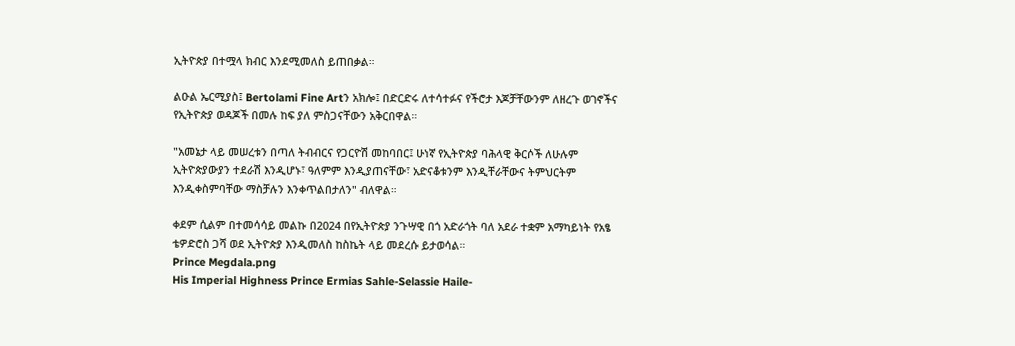ኢትዮጵያ በተሟላ ክብር እንደሚመለስ ይጠበቃል።

ልዑል ኤርሚያስ፤ Bertolami Fine Artን አክሎ፤ በድርድሩ ለተሳተፉና የችሮታ እጆቻቸውንም ለዘረጉ ወገኖችና የኢትዮጵያ ወዳጆች በመሉ ከፍ ያለ ምስጋናቸውን አቅርበዋል።

"አመኔታ ላይ መሠረቱን በጣለ ትብብርና የጋርዮሽ መከባበር፤ ሁነኛ የኢትዮጵያ ባሕላዊ ቅርሶች ለሁሉም ኢትዮጵያውያን ተደራሽ እንዲሆኑ፣ ዓለምም እንዲያጠናቸው፣ አድናቆቱንም እንዲቸራቸውና ትምህርትም እንዲቀስምባቸው ማስቻሉን እንቀጥልበታለን" ብለዋል።

ቀደም ሲልም በተመሳሳይ መልኩ በ2024 በየኢትዮጵያ ንጉሣዊ በጎ አድራጎት ባለ አደራ ተቋም አማካይነት የአፄ ቴዎድሮስ ጋሻ ወደ ኢትዮጵያ እንዲመለስ ከስኬት ላይ መደረሱ ይታወሳል።
Prince Megdala.png
His Imperial Highness Prince Ermias Sahle-Selassie Haile-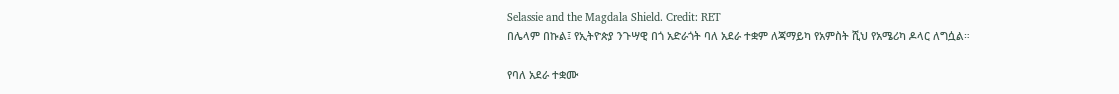Selassie and the Magdala Shield. Credit: RET
በሌላም በኩል፤ የኢትዮጵያ ንጉሣዊ በጎ አድራጎት ባለ አደራ ተቋም ለጃማይካ የአምስት ሺህ የአሜሪካ ዶላር ለግሷል።

የባለ አደራ ተቋሙ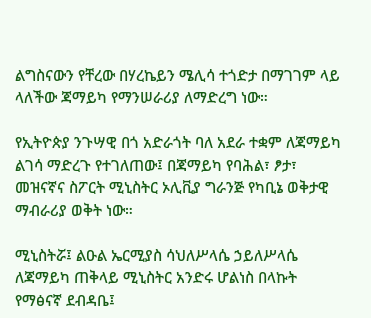ልግስናውን የቸረው በሃረኬይን ሜሊሳ ተጎድታ በማገገም ላይ ላለችው ጃማይካ የማንሠራሪያ ለማድረግ ነው።

የኢትዮጵያ ንጉሣዊ በጎ አድራጎት ባለ አደራ ተቋም ለጃማይካ ልገሳ ማድረጉ የተገለጠው፤ በጃማይካ የባሕል፣ ፆታ፣ መዝናኛና ስፖርት ሚኒስትር ኦሊቪያ ግራንጅ የካቢኔ ወቅታዊ ማብራሪያ ወቅት ነው።

ሚኒስትሯ፤ ልዑል ኤርሚያስ ሳህለሥላሴ ኃይለሥላሴ ለጃማይካ ጠቅላይ ሚኒስትር አንድሩ ሆልነስ በላኩት የማፅናኛ ደብዳቤ፤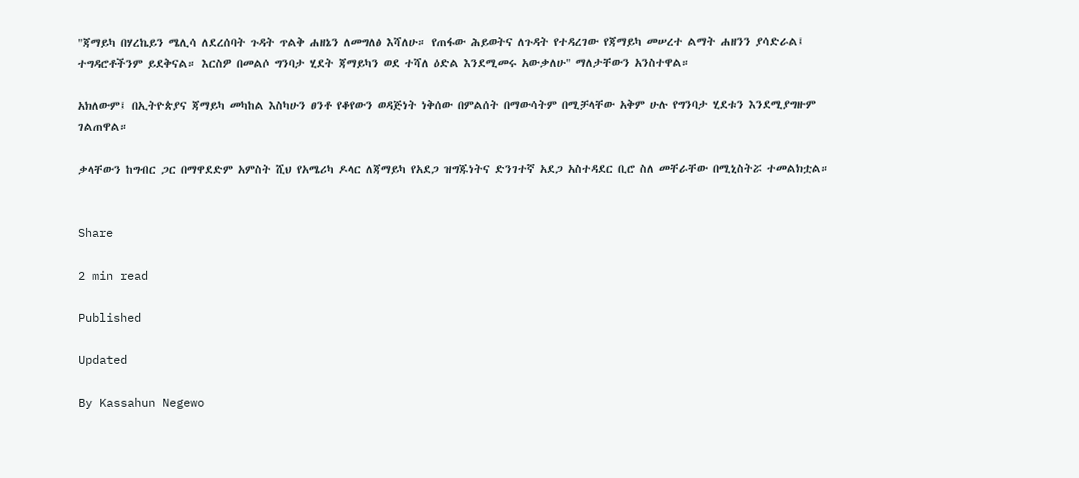"ጃማይካ በሃረኬይን ሜሊሳ ለደረሰባት ጉዳት ጥልቅ ሐዘኔን ለመግለፅ እሻለሁ። የጠፋው ሕይወትና ለጉዳት የተዳረገው የጃማይካ መሠረተ ልማት ሐዘንን ያሳድራል፤ ተግዳሮቶችንም ይደቅናል። እርስዎ በመልሶ ግንባታ ሂደት ጃማይካን ወደ ተሻለ ዕድል እንደሚመሩ አውቃለሁ" ማለታቸውን አንስተዋል።

አክለውም፤ በኢትዮጵያና ጃማይካ መካከል እስካሁን ፀንቶ የቆየውን ወዳጅነት ነቅሰው በምልሰት በማውሳትም በሚቻላቸው አቅም ሁሉ የግንባታ ሂደቱን እንደሚያግዙም ገልጠዋል።

ቃላቸውን ከግብር ጋር በማዋደድም አምስት ሺህ የአሜሪካ ዶላር ለጃማይካ የአደጋ ዝግጁነትና ድንገተኛ አደጋ አስተዳደር ቢሮ ስለ መቸራቸው በሚኒስትሯ ተመልክቷል።


Share

2 min read

Published

Updated

By Kassahun Negewo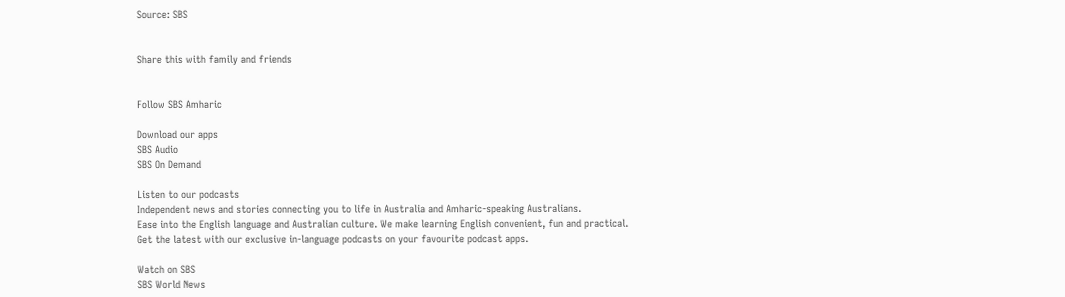Source: SBS


Share this with family and friends


Follow SBS Amharic

Download our apps
SBS Audio
SBS On Demand

Listen to our podcasts
Independent news and stories connecting you to life in Australia and Amharic-speaking Australians.
Ease into the English language and Australian culture. We make learning English convenient, fun and practical.
Get the latest with our exclusive in-language podcasts on your favourite podcast apps.

Watch on SBS
SBS World News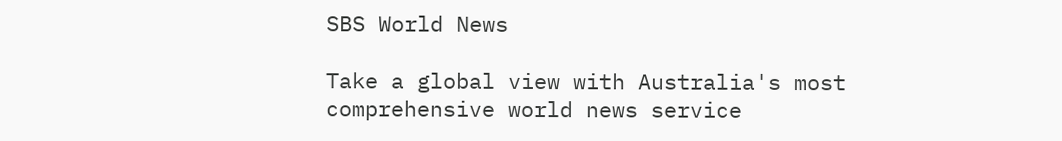SBS World News

Take a global view with Australia's most comprehensive world news service